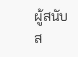ผู้สนับส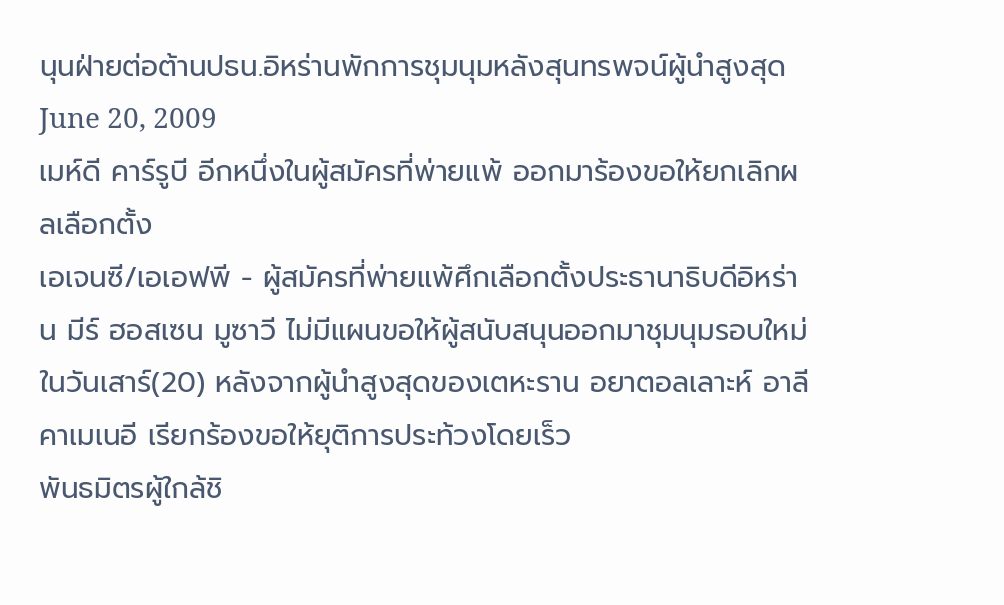นุนฝ่ายต่อต้านปธน.อิหร่านพักการชุมนุมหลังสุนทรพจน์ผู้นำสูงสุด
June 20, 2009
เมห์ดี คาร์รูบี อีกหนึ่งในผู้สมัครที่พ่ายแพ้ ออกมาร้องขอให้ยกเลิกผลเลือกตั้ง
เอเจนซี/เอเอฟพี - ผู้สมัครที่พ่ายแพ้ศึกเลือกตั้งประธานาธิบดีอิหร่าน มีร์ ฮอสเซน มูซาวี ไม่มีแผนขอให้ผู้สนับสนุนออกมาชุมนุมรอบใหม่ในวันเสาร์(20) หลังจากผู้นำสูงสุดของเตหะราน อยาตอลเลาะห์ อาลี คาเมเนอี เรียกร้องขอให้ยุติการประท้วงโดยเร็ว
พันธมิตรผู้ใกล้ชิ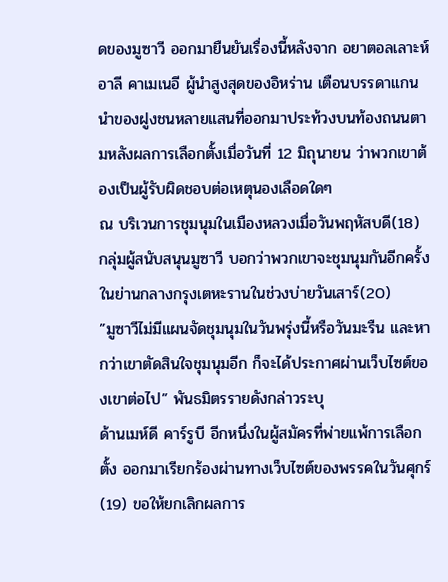ดของมูซาวี ออกมายืนยันเรื่องนี้หลังจาก อยาตอลเลาะห์ อาลี คาเมเนอี ผู้นำสูงสุดของอิหร่าน เตือนบรรดาแกนนำของฝูงชนหลายแสนที่ออกมาประท้วงบนท้องถนนตามหลังผลการเลือกตั้งเมื่อวันที่ 12 มิถุนายน ว่าพวกเขาต้องเป็นผู้รับผิดชอบต่อเหตุนองเลือดใดๆ
ณ บริเวนการชุมนุมในเมืองหลวงเมื่อวันพฤหัสบดี(18) กลุ่มผู้สนับสนุนมูซาวี บอกว่าพวกเขาจะชุมนุมกันอีกครั้งในย่านกลางกรุงเตหะรานในช่วงบ่ายวันเสาร์(20)
”มูซาวีไม่มีแผนจัดชุมนุมในวันพรุ่งนี้หรือวันมะรืน และหากว่าเขาตัดสินใจชุมนุมอีก ก็จะได้ประกาศผ่านเว็บไซต์ของเขาต่อไป” พันธมิตรรายดังกล่าวระบุ
ด้านเมห์ดี คาร์รูบี อีกหนึ่งในผู้สมัครที่พ่ายแพ้การเลือกตั้ง ออกมาเรียกร้องผ่านทางเว็บไซต์ของพรรคในวันศุกร์(19) ขอให้ยกเลิกผลการ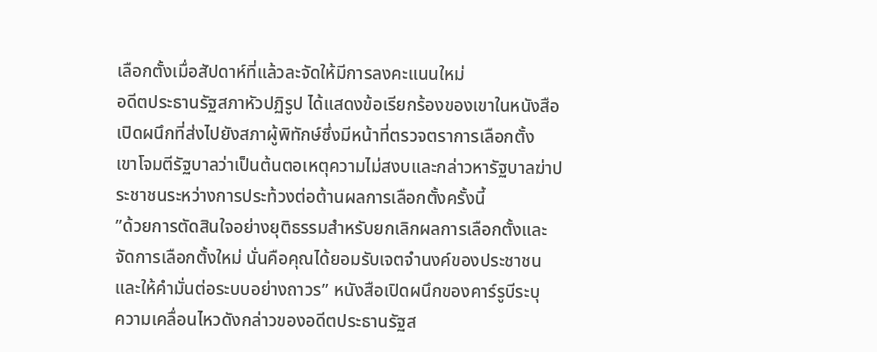เลือกตั้งเมื่อสัปดาห์ที่แล้วละจัดให้มีการลงคะแนนใหม่
อดีตประธานรัฐสภาหัวปฏิรูป ได้แสดงข้อเรียกร้องของเขาในหนังสือเปิดผนึกที่ส่งไปยังสภาผู้พิทักษ์ซึ่งมีหน้าที่ตรวจตราการเลือกตั้ง
เขาโจมตีรัฐบาลว่าเป็นต้นตอเหตุความไม่สงบและกล่าวหารัฐบาลฆ่าประชาชนระหว่างการประท้วงต่อต้านผลการเลือกตั้งครั้งนี้
”ด้วยการตัดสินใจอย่างยุติธรรมสำหรับยกเลิกผลการเลือกตั้งและจัดการเลือกตั้งใหม่ นั่นคือคุณได้ยอมรับเจตจำนงค์ของประชาชนและให้คำมั่นต่อระบบอย่างถาวร” หนังสือเปิดผนึกของคาร์รูบีระบุ
ความเคลื่อนไหวดังกล่าวของอดีตประธานรัฐส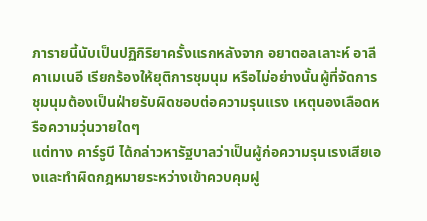ภารายนี้นับเป็นปฏิกิริยาครั้งแรกหลังจาก อยาตอลเลาะห์ อาลี คาเมเนอี เรียกร้องให้ยุติการชุมนุม หรือไม่อย่างนั้นผู้ที่จัดการชุมนุมต้องเป็นฝ่ายรับผิดชอบต่อความรุนแรง เหตุนองเลือดหรือความวุ่นวายใดๆ
แต่ทาง คาร์รูบี ได้กล่าวหารัฐบาลว่าเป็นผู้ก่อความรุนเรงเสียเองและทำผิดกฎหมายระหว่างเข้าควบคุมฝู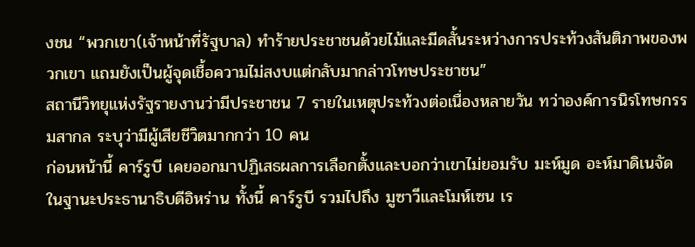งชน “พวกเขา(เจ้าหน้าที่รัฐบาล) ทำร้ายประชาชนด้วยไม้และมีดสั้นระหว่างการประท้วงสันติภาพของพวกเขา แถมยังเป็นผู้จุดเชื้อความไม่สงบแต่กลับมากล่าวโทษประชาชน”
สถานีวิทยุแห่งรัฐรายงานว่ามีประชาชน 7 รายในเหตุประท้วงต่อเนื่องหลายวัน ทว่าองค์การนิรโทษกรรมสากล ระบุว่ามีผู้เสียชีวิตมากกว่า 10 คน
ก่อนหน้านี้ คาร์รูบี เคยออกมาปฏิเสธผลการเลือกตั้งและบอกว่าเขาไม่ยอมรับ มะห์มูด อะห์มาดิเนจัด ในฐานะประธานาธิบดีอิหร่าน ทั้งนี้ คาร์รูบี รวมไปถึง มูซาวีและโมห์เซน เร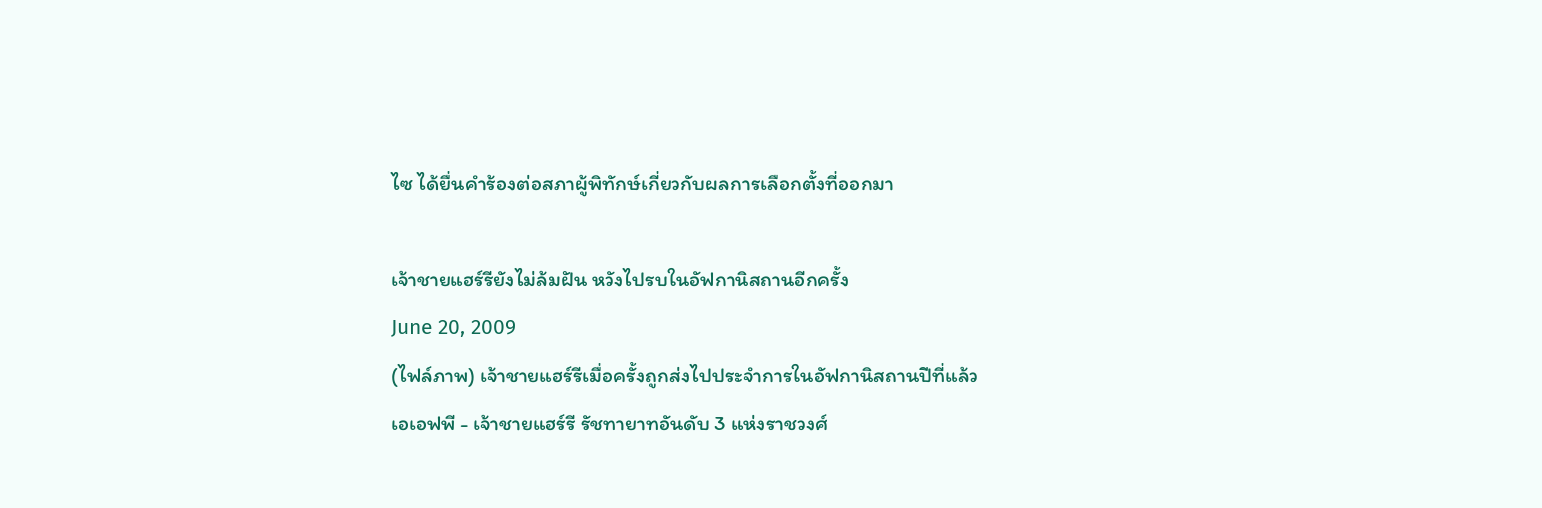ไซ ได้ยื่นคำร้องต่อสภาผู้พิทักษ์เกี่ยวกับผลการเลือกตั้งที่ออกมา

เจ้าชายแฮร์รียังไม่ล้มฝัน หวังไปรบในอัฟกานิสถานอีกครั้ง
June 20, 2009
(ไฟล์ภาพ) เจ้าชายแฮร์รีเมื่อครั้งถูกส่งไปประจำการในอัฟกานิสถานปีที่แล้ว
เอเอฟพี - เจ้าชายแฮร์รี รัชทายาทอันดับ 3 แห่งราชวงศ์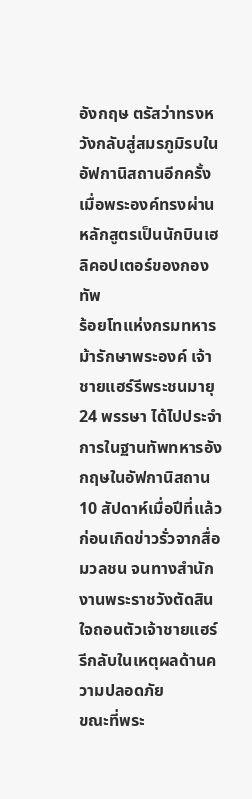อังกฤษ ตรัสว่าทรงหวังกลับสู่สมรภูมิรบในอัฟกานิสถานอีกครั้ง เมื่อพระองค์ทรงผ่านหลักสูตรเป็นนักบินเฮลิคอปเตอร์ของกองทัพ
ร้อยโทแห่งกรมทหารม้ารักษาพระองค์ เจ้าชายแฮร์รีพระชนมายุ 24 พรรษา ได้ไปประจำการในฐานทัพทหารอังกฤษในอัฟกานิสถาน 10 สัปดาห์เมื่อปีที่แล้ว ก่อนเกิดข่าวรั่วจากสื่อมวลชน จนทางสำนักงานพระราชวังตัดสินใจถอนตัวเจ้าชายแฮร์รีกลับในเหตุผลด้านความปลอดภัย
ขณะที่พระ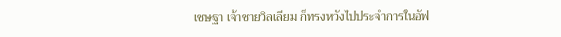เชษฐา เจ้าชายวิลเลียม ก็ทรงหวังไปประจำการในอัฟ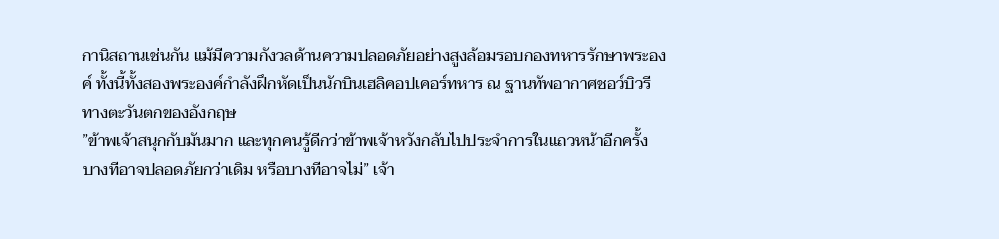กานิสถานเช่นกัน แม้มีความกังวลด้านความปลอดภัยอย่างสูงล้อมรอบกองทหารรักษาพระองค์ ทั้งนี้ทั้งสองพระองค์กำลังฝึกหัดเป็นนักบินเฮลิคอปเคอร์ทหาร ณ ฐานทัพอากาศชอว์บิวรี ทางตะวันตกของอังกฤษ
”ข้าพเจ้าสนุกกับมันมาก และทุกคนรู้ดีกว่าข้าพเจ้าหวังกลับไปประจำการในแถวหน้าอีกครั้ง บางทีอาจปลอดภัยกว่าเดิม หรือบางทีอาจไม่” เจ้า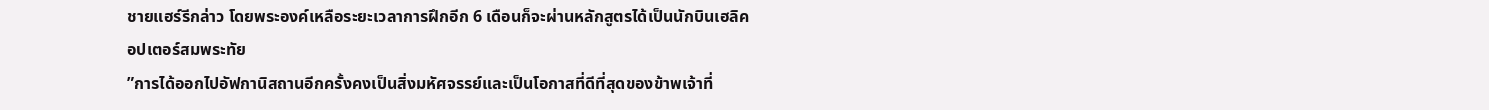ชายแฮร์รีกล่าว โดยพระองค์เหลือระยะเวลาการฝึกอีก 6 เดือนก็จะผ่านหลักสูตรได้เป็นนักบินเฮลิคอปเตอร์สมพระทัย
”การได้ออกไปอัฟกานิสถานอีกครั้งคงเป็นสิ่งมหัศจรรย์และเป็นโอกาสที่ดีที่สุดของข้าพเจ้าที่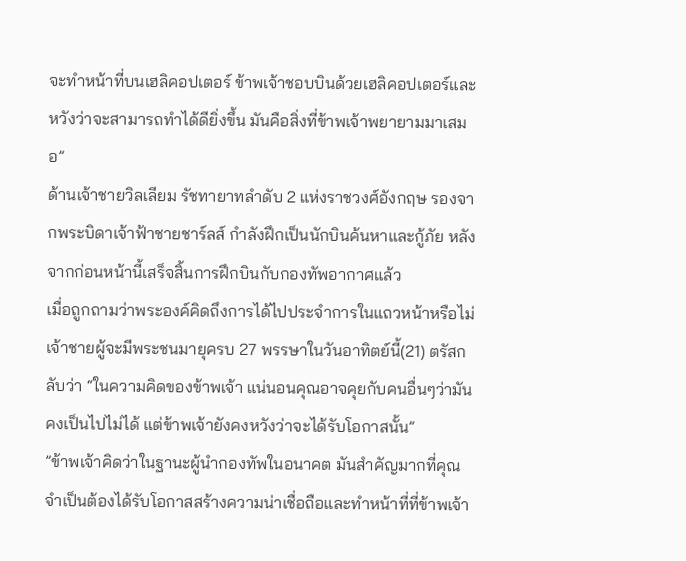จะทำหน้าที่บนเฮลิคอปเตอร์ ข้าพเจ้าชอบบินด้วยเฮลิคอปเตอร์และหวังว่าจะสามารถทำได้ดียิ่งขึ้น มันคือสิ่งที่ข้าพเจ้าพยายามมาเสมอ”
ด้านเจ้าชายวิลเลียม รัชทายาทลำดับ 2 แห่งราชวงศ์อังกฤษ รองจากพระบิดาเจ้าฟ้าชายชาร์ลส์ กำลังฝึกเป็นนักบินค้นหาและกู้ภัย หลังจากก่อนหน้านี้เสร็จสิ้นการฝึกบินกับกองทัพอากาศแล้ว
เมื่อถูกถามว่าพระองค์คิดถึงการได้ไปประจำการในแถวหน้าหรือไม่ เจ้าชายผู้จะมีพระชนมายุครบ 27 พรรษาในวันอาทิตย์นี้(21) ตรัสกลับว่า “ในความคิดของข้าพเจ้า แน่นอนคุณอาจคุยกับคนอื่นๆว่ามันคงเป็นไปไม่ได้ แต่ข้าพเจ้ายังคงหวังว่าจะได้รับโอกาสนั้น”
”ข้าพเจ้าคิดว่าในฐานะผู้นำกองทัพในอนาคต มันสำคัญมากที่คุณจำเป็นต้องได้รับโอกาสสร้างความน่าเชื่อถือและทำหน้าที่ที่ข้าพเจ้า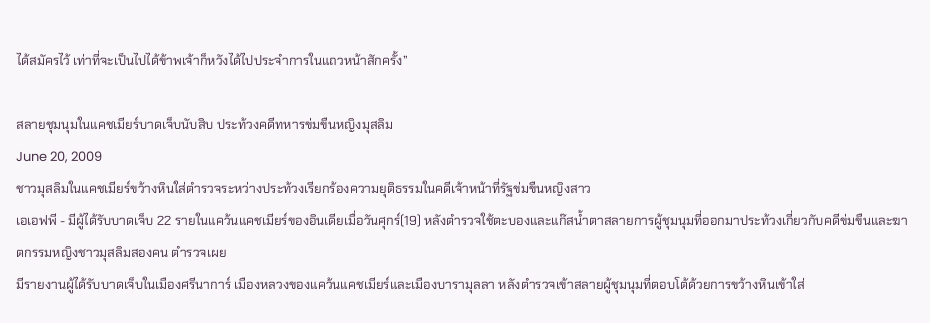ได้สมัครไว้ เท่าที่จะเป็นไปได้ข้าพเจ้าก็หวังได้ไปประจำการในแถวหน้าสักครั้ง”

สลายชุมนุมในแคชเมียร์บาดเจ็บนับสิบ ประท้วงคดีทหารข่มขืนหญิงมุสลิม
June 20, 2009
ชาวมุสลิมในแคชเมียร์ขว้างหินใส่ตำรวจระหว่างประท้วงเรียกร้องความยุติธรรมในคดีเจ้าหน้าที่รัฐข่มขืนหญิงสาว
เอเอฟพี - มีผู้ได้รับบาดเจ็บ 22 รายในแคว้นแคชเมียร์ของอินเดียเมื่อวันศุกร์(19) หลังตำรวจใช้ตะบองและแก๊สน้ำตาสลายการผู้ชุมนุมที่ออกมาประท้วงเกี่ยวกับคดีข่มขืนและฆาตกรรมหญิงชาวมุสลิมสองคน ตำรวจเผย
มีรายงานผู้ได้รับบาดเจ็บในเมืองศรีนาการ์ เมืองหลวงของแคว้นแคชเมียร์และเมืองบารามุลลา หลังตำรวจเข้าสลายผู้ชุมนุมที่ตอบโต้ด้วยการขว้างหินเข้าใส่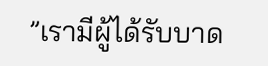”เรามีผู้ได้รับบาด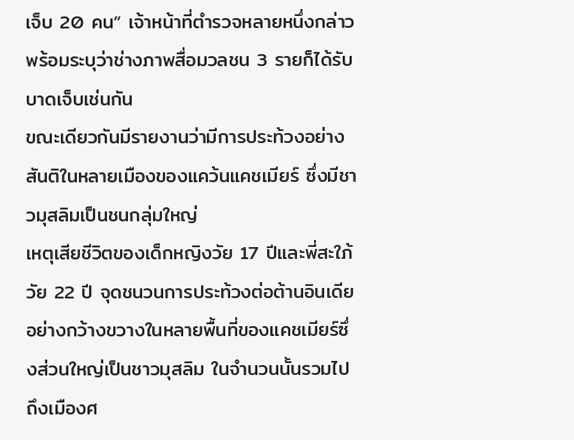เจ็บ 20 คน” เจ้าหน้าที่ตำรวจหลายหนึ่งกล่าว พร้อมระบุว่าช่างภาพสื่อมวลชน 3 รายก็ได้รับบาดเจ็บเช่นกัน
ขณะเดียวกันมีรายงานว่ามีการประท้วงอย่างสันติในหลายเมืองของแคว้นแคชเมียร์ ซึ่งมีชาวมุสลิมเป็นชนกลุ่มใหญ่
เหตุเสียชีวิตของเด็กหญิงวัย 17 ปีและพี่สะใภ้วัย 22 ปี จุดชนวนการประท้วงต่อต้านอินเดียอย่างกว้างขวางในหลายพื้นที่ของแคชเมียร์ซึ่งส่วนใหญ่เป็นชาวมุสลิม ในจำนวนนั้นรวมไปถึงเมืองศ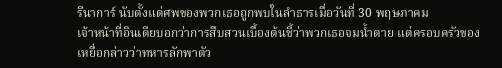รีนาการ์ นับตั้งแต่ศพของพวกเธอถูกพบในลำธารเมื่อวันที่ 30 พฤษภาคม
เจ้าหน้าที่อินเดียบอกว่าการสืบสวนเบื้องต้นชี้ว่าพวกเธอจมน้ำตาย แต่ครอบครัวของเหยื่อกล่าวว่าทหารลักพาตัว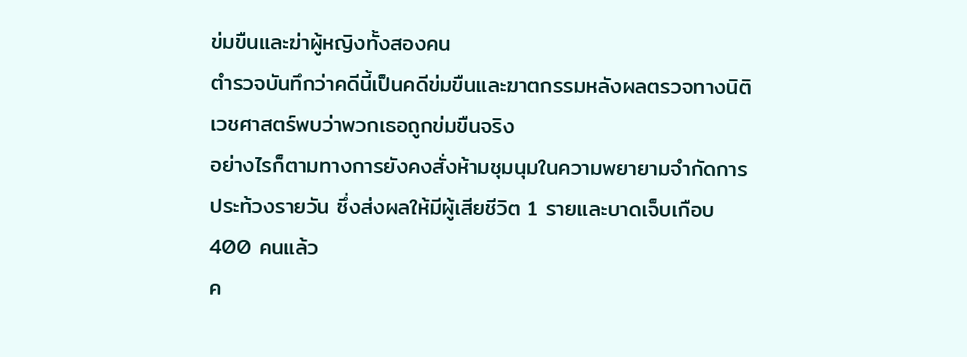ข่มขืนและฆ่าผู้หญิงทั้งสองคน
ตำรวจบันทึกว่าคดีนี้เป็นคดีข่มขืนและฆาตกรรมหลังผลตรวจทางนิติเวชศาสตร์พบว่าพวกเธอถูกข่มขืนจริง
อย่างไรก็ตามทางการยังคงสั่งห้ามชุมนุมในความพยายามจำกัดการประท้วงรายวัน ซึ่งส่งผลให้มีผู้เสียชีวิต 1 รายและบาดเจ็บเกือบ 400 คนแล้ว
ค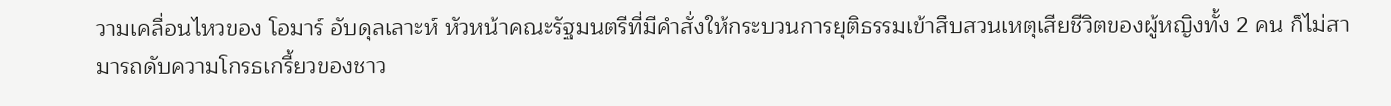วามเคลื่อนไหวของ โอมาร์ อับดุลเลาะห์ หัวหน้าคณะรัฐมนตรีที่มีคำสั่งให้กระบวนการยุติธรรมเข้าสืบสวนเหตุเสียชีวิตของผู้หญิงทั้ง 2 คน ก็ไม่สามารถดับความโกรธเกรี้ยวของชาว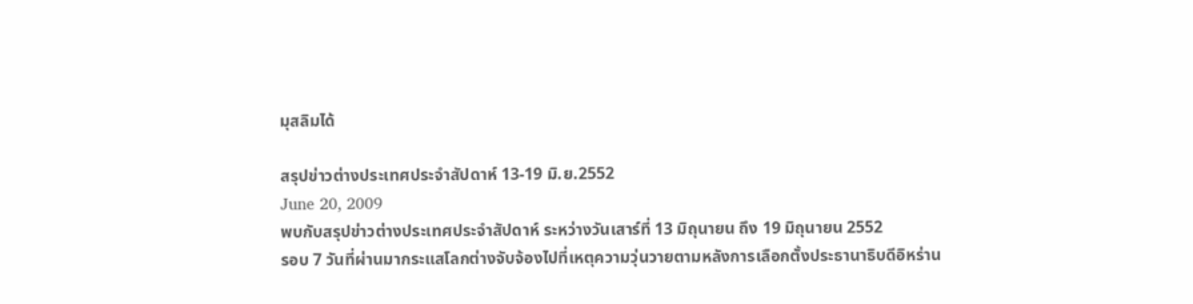มุสลิมได้

สรุปข่าวต่างประเทศประจำสัปดาห์ 13-19 มิ.ย.2552
June 20, 2009
พบกับสรุปข่าวต่างประเทศประจำสัปดาห์ ระหว่างวันเสาร์ที่ 13 มิถุนายน ถึง 19 มิถุนายน 2552
รอบ 7 วันที่ผ่านมากระแสโลกต่างจับจ้องไปที่เหตุความวุ่นวายตามหลังการเลือกตั้งประธานาธิบดีอิหร่าน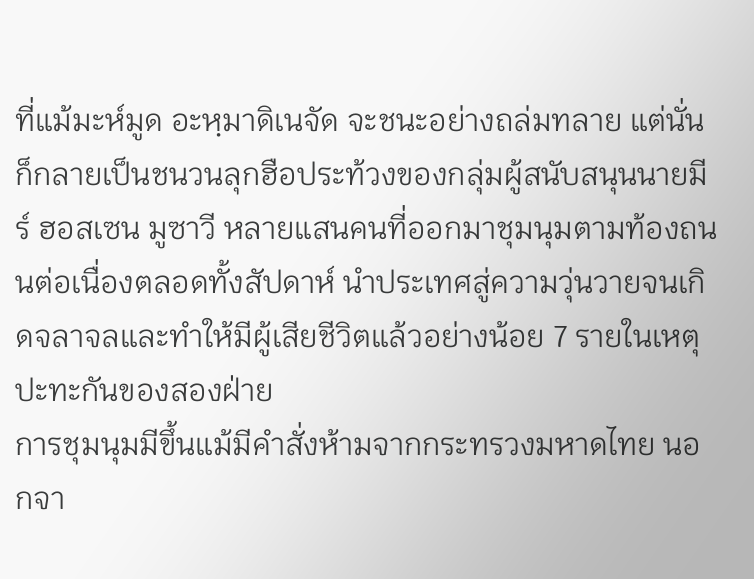ที่แม้มะห์มูด อะหฺมาดิเนจัด จะชนะอย่างถล่มทลาย แต่นั่นก็กลายเป็นชนวนลุกฮือประท้วงของกลุ่มผู้สนับสนุนนายมีร์ ฮอสเซน มูซาวี หลายแสนคนที่ออกมาชุมนุมตามท้องถนนต่อเนื่องตลอดทั้งสัปดาห์ นำประเทศสู่ความวุ่นวายจนเกิดจลาจลและทำให้มีผู้เสียชีวิตแล้วอย่างน้อย 7 รายในเหตุปะทะกันของสองฝ่าย
การชุมนุมมีขึ้นแม้มีคำสั่งห้ามจากกระทรวงมหาดไทย นอกจา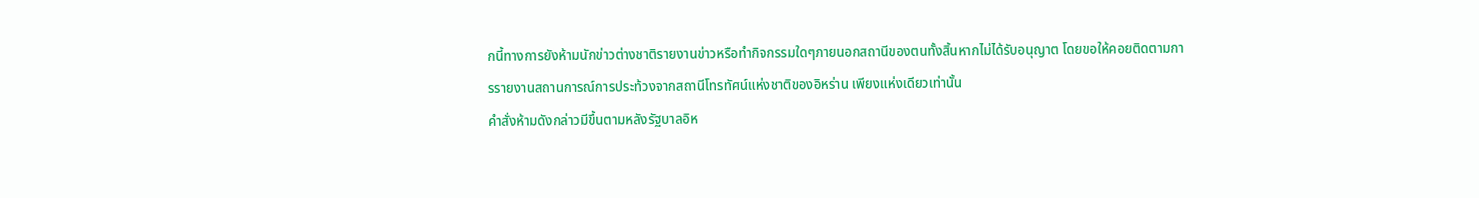กนี้ทางการยังห้ามนักข่าวต่างชาติรายงานข่าวหรือทำกิจกรรมใดๆภายนอกสถานีของตนทั้งสิ้นหากไม่ได้รับอนุญาต โดยขอให้คอยติดตามการรายงานสถานการณ์การประท้วงจากสถานีโทรทัศน์แห่งชาติของอิหร่าน เพียงแห่งเดียวเท่านั้น
คำสั่งห้ามดังกล่าวมีขึ้นตามหลังรัฐบาลอิห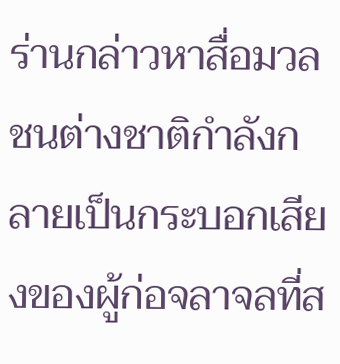ร่านกล่าวหาสื่อมวลชนต่างชาติกำลังกลายเป็นกระบอกเสียงของผู้ก่อจลาจลที่ส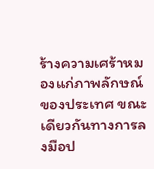ร้างความเศร้าหมองแก่ภาพลักษณ์ของประเทศ ขณะเดียวกันทางการลงมือป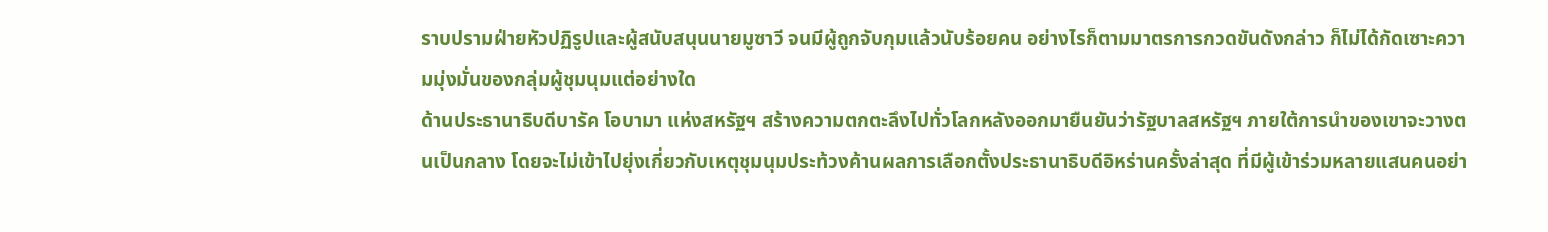ราบปรามฝ่ายหัวปฏิรูปและผู้สนับสนุนนายมูซาวี จนมีผู้ถูกจับกุมแล้วนับร้อยคน อย่างไรก็ตามมาตรการกวดขันดังกล่าว ก็ไม่ได้กัดเซาะความมุ่งมั่นของกลุ่มผู้ชุมนุมแต่อย่างใด
ด้านประธานาธิบดีบารัค โอบามา แห่งสหรัฐฯ สร้างความตกตะลึงไปทั่วโลกหลังออกมายืนยันว่ารัฐบาลสหรัฐฯ ภายใต้การนำของเขาจะวางตนเป็นกลาง โดยจะไม่เข้าไปยุ่งเกี่ยวกับเหตุชุมนุมประท้วงค้านผลการเลือกตั้งประธานาธิบดีอิหร่านครั้งล่าสุด ที่มีผู้เข้าร่วมหลายแสนคนอย่า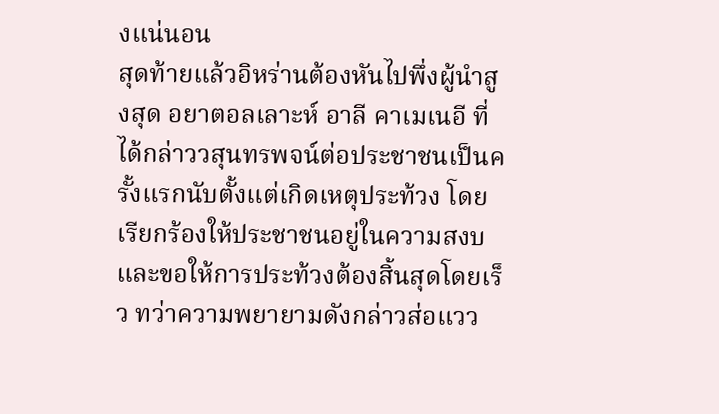งแน่นอน
สุดท้ายแล้วอิหร่านต้องหันไปพึ่งผู้นำสูงสุด อยาตอลเลาะห์ อาลี คาเมเนอี ที่ได้กล่าววสุนทรพจน์ต่อประชาชนเป็นครั้งแรกนับตั้งแต่เกิดเหตุประท้วง โดยเรียกร้องให้ประชาชนอยู่ในความสงบและขอให้การประท้วงต้องสิ้นสุดโดยเร็ว ทว่าความพยายามดังกล่าวส่อแวว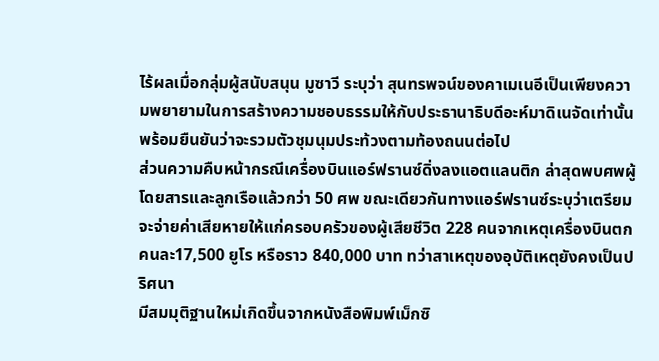ไร้ผลเมื่อกลุ่มผู้สนับสนุน มูซาวี ระบุว่า สุนทรพจน์ของคาเมเนอีเป็นเพียงความพยายามในการสร้างความชอบธรรมให้กับประธานาธิบดีอะห์มาดิเนจัดเท่านั้น พร้อมยืนยันว่าจะรวมตัวชุมนุมประท้วงตามท้องถนนต่อไป
ส่วนความคืบหน้ากรณีเครื่องบินแอร์ฟรานซ์ดิ่งลงแอตแลนติก ล่าสุดพบศพผู้โดยสารและลูกเรือแล้วกว่า 50 ศพ ขณะเดียวกันทางแอร์ฟรานซ์ระบุว่าเตรียมจะจ่ายค่าเสียหายให้แก่ครอบครัวของผู้เสียชีวิต 228 คนจากเหตุเครื่องบินตกคนละ17,500 ยูโร หรือราว 840,000 บาท ทว่าสาเหตุของอุบัติเหตุยังคงเป็นปริศนา
มีสมมุติฐานใหม่เกิดขึ้นจากหนังสือพิมพ์เม็กซิ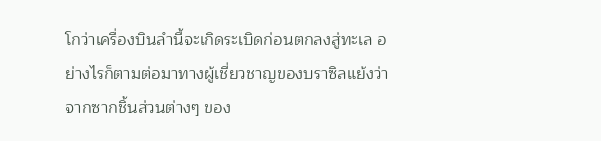โกว่าเครื่องบินลำนี้จะเกิดระเบิดก่อนตกลงสู่ทะเล อย่างไรก็ตามต่อมาทางผู้เชี่ยวชาญของบราซิลแย้งว่าจากซากชิ้นส่วนต่างๆ ของ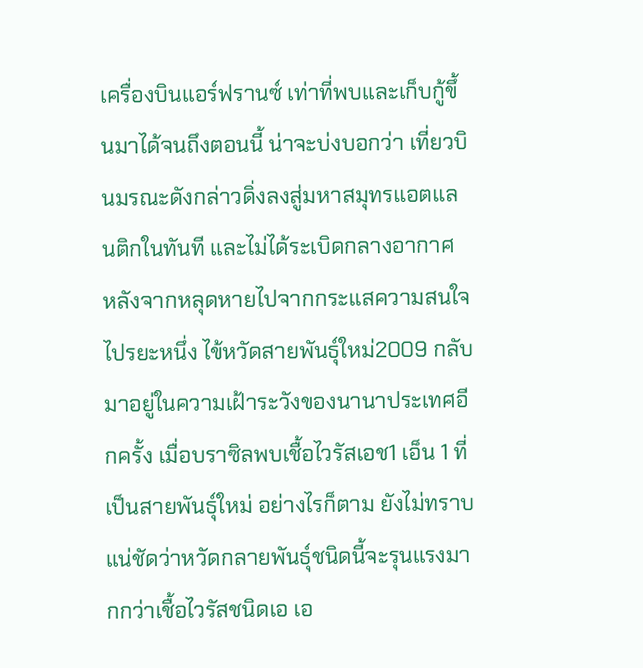เครื่องบินแอร์ฟรานซ์ เท่าที่พบและเก็บกู้ขึ้นมาได้จนถึงตอนนี้ น่าจะบ่งบอกว่า เที่ยวบินมรณะดังกล่าวดิ่งลงสู่มหาสมุทรแอตแลนติกในทันที และไม่ได้ระเบิดกลางอากาศ
หลังจากหลุดหายไปจากกระแสความสนใจไปรยะหนึ่ง ไข้หวัดสายพันธุ์ใหม่2009 กลับมาอยู่ในความเฝ้าระวังของนานาประเทศอีกครั้ง เมื่อบราซิลพบเชื้อไวรัสเอช1 เอ็น 1 ที่เป็นสายพันธุ์ใหม่ อย่างไรก็ตาม ยังไม่ทราบแน่ชัดว่าหวัดกลายพันธุ์ชนิดนี้จะรุนแรงมากกว่าเชื้อไวรัสชนิดเอ เอ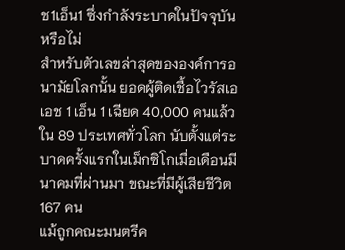ช1เอ็น1 ซึ่งกำลังระบาดในปัจจุบันหรือไม่
สำหรับตัวเลขล่าสุดขององค์การอนามัยโลกนั้น ยอดผู้ติดเชื้อไวรัสเอเอช 1 เอ็น 1 เฉียด 40,000 คนแล้วใน 89 ประเทศทั่วโลก นับตั้งแต่ระบาดครั้งแรกในเม็กซิโกเมื่อเดือนมีนาคมที่ผ่านมา ขณะที่มีผู้เสียชีวิต 167 คน
แม้ถูกคณะมนตรีค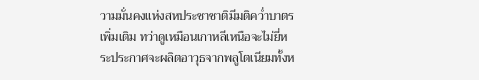วามมั่นคงแห่งสหประชาชาติมีมติคว่ำบาตรเพิ่มเติม ทว่าดูเหมือนเกาหลีเหนือจะไม่ยี่หระประกาศจะผลิตอาวุธจากพลูโตเนียมทั้งห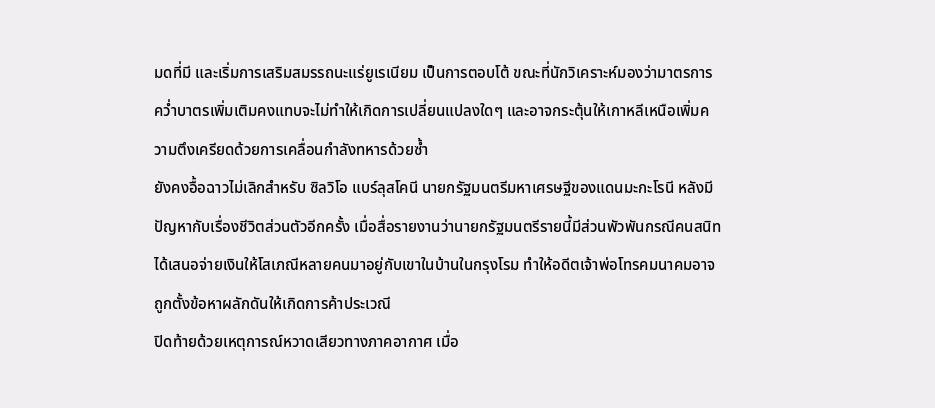มดที่มี และเริ่มการเสริมสมรรถนะแร่ยูเรเนียม เป็นการตอบโต้ ขณะที่นักวิเคราะห์มองว่ามาตรการคว่ำบาตรเพิ่มเติมคงแทบจะไม่ทำให้เกิดการเปลี่ยนแปลงใดๆ และอาจกระตุ้นให้เกาหลีเหนือเพิ่มความตึงเครียดด้วยการเคลื่อนกำลังทหารด้วยซ้ำ
ยังคงอื้อฉาวไม่เลิกสำหรับ ซิลวิโอ แบร์ลุสโคนี นายกรัฐมนตรีมหาเศรษฐีของแดนมะกะโรนี หลังมีปัญหากับเรื่องชีวิตส่วนตัวอีกครั้ง เมื่อสื่อรายงานว่านายกรัฐมนตรีรายนี้มีส่วนพัวพันกรณีคนสนิทได้เสนอจ่ายเงินให้โสเภณีหลายคนมาอยู่กับเขาในบ้านในกรุงโรม ทำให้อดีตเจ้าพ่อโทรคมนาคมอาจถูกตั้งข้อหาผลักดันให้เกิดการค้าประเวณี
ปิดท้ายด้วยเหตุการณ์หวาดเสียวทางภาคอากาศ เมื่อ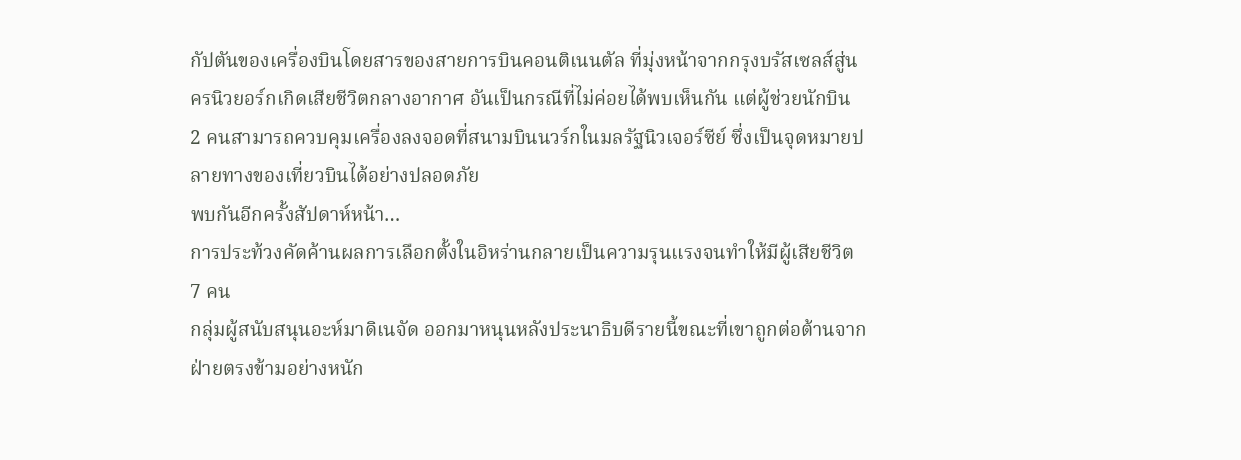กัปตันของเครื่องบินโดยสารของสายการบินคอนติเนนตัล ที่มุ่งหน้าจากกรุงบรัสเซลส์สู่นครนิวยอร์กเกิดเสียชีวิตกลางอากาศ อันเป็นกรณีที่ไม่ค่อยได้พบเห็นกัน แต่ผู้ช่วยนักบิน 2 คนสามารถควบคุมเครื่องลงจอดที่สนามบินนวร์กในมลรัฐนิวเจอร์ซีย์ ซึ่งเป็นจุดหมายปลายทางของเที่ยวบินได้อย่างปลอดภัย
พบกันอีกครั้งสัปดาห์หน้า…
การประท้วงคัดค้านผลการเลือกตั้งในอิหร่านกลายเป็นความรุนแรงจนทำให้มีผู้เสียชีวิต 7 คน
กลุ่มผู้สนับสนุนอะห์มาดิเนจัด ออกมาหนุนหลังประนาธิบดีรายนี้ขณะที่เขาถูกต่อต้านจากฝ่ายตรงข้ามอย่างหนัก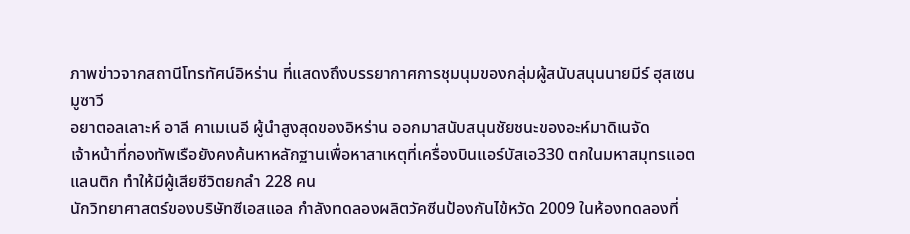ภาพข่าวจากสถานีโทรทัศน์อิหร่าน ที่แสดงถึงบรรยากาศการชุมนุมของกลุ่มผู้สนับสนุนนายมีร์ ฮุสเซน มูซาวี
อยาตอลเลาะห์ อาลี คาเมเนอี ผู้นำสูงสุดของอิหร่าน ออกมาสนับสนุนชัยชนะของอะห์มาดิเนจัด
เจ้าหน้าที่กองทัพเรือยังคงค้นหาหลักฐานเพื่อหาสาเหตุที่เครื่องบินแอร์บัสเอ330 ตกในมหาสมุทรแอตแลนติก ทำให้มีผู้เสียชีวิตยกลำ 228 คน
นักวิทยาศาสตร์ของบริษัทซีเอสแอล กำลังทดลองผลิตวัคซีนป้องกันไข้หวัด 2009 ในห้องทดลองที่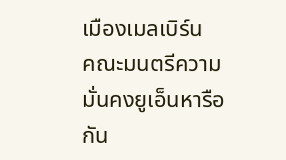เมืองเมลเบิร์น
คณะมนตรีความมั่นคงยูเอ็นหารือกัน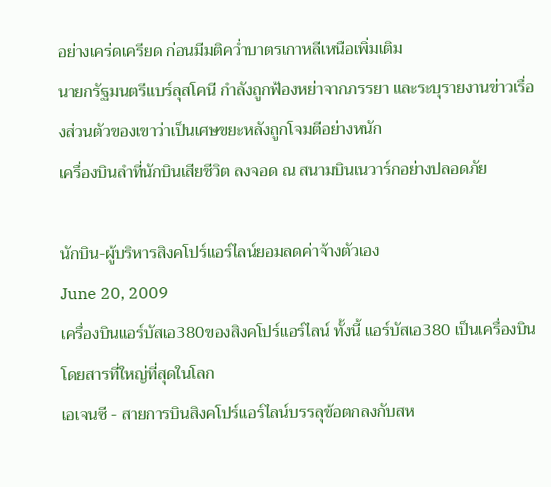อย่างเคร่ดเครียด ก่อนมีมติคว่ำบาตรเกาหลีเหนือเพิ่มเติม
นายกรัฐมนตรีแบร์ลุสโคนี กำลังถูกฟ้องหย่าจากภรรยา และระบุรายงานข่าวเรื่องส่วนตัวของเขาว่าเป็นเศษขยะหลังถูกโจมตีอย่างหนัก
เครื่องบินลำที่นักบินเสียชีวิต ลงจอด ณ สนามบินเนวาร์กอย่างปลอดภัย

นักบิน-ผู้บริหารสิงคโปร์แอร์ไลน์ยอมลดค่าจ้างตัวเอง
June 20, 2009
เครื่องบินแอร์บัสเอ380ของสิงคโปร์แอร์ไลน์ ทั้งนี้ แอร์บัสเอ380 เป็นเครื่องบินโดยสารที่ใหญ่ที่สุดในโลก
เอเจนซี - สายการบินสิงคโปร์แอร์ไลน์บรรลุข้อตกลงกับสห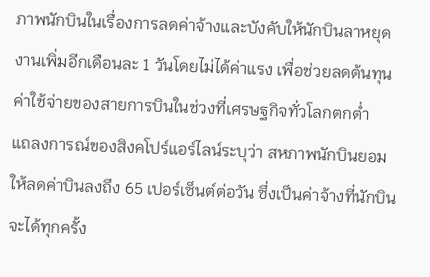ภาพนักบินในเรื่องการลดค่าจ้างและบังคับให้นักบินลาหยุดงานเพิ่มอีกเดือนละ 1 วันโดยไม่ได้ค่าแรง เพื่อช่วยลดต้นทุนค่าใช้จ่ายของสายการบินในช่วงที่เศรษฐกิจทั่วโลกตกต่ำ
แถลงการณ์ของสิงคโปร์แอร์ไลน์ระบุว่า สหภาพนักบินยอมให้ลดค่าบินลงถึง 65 เปอร์เซ็นต์ต่อวัน ซึ่งเป็นค่าจ้างที่นักบินจะได้ทุกครั้ง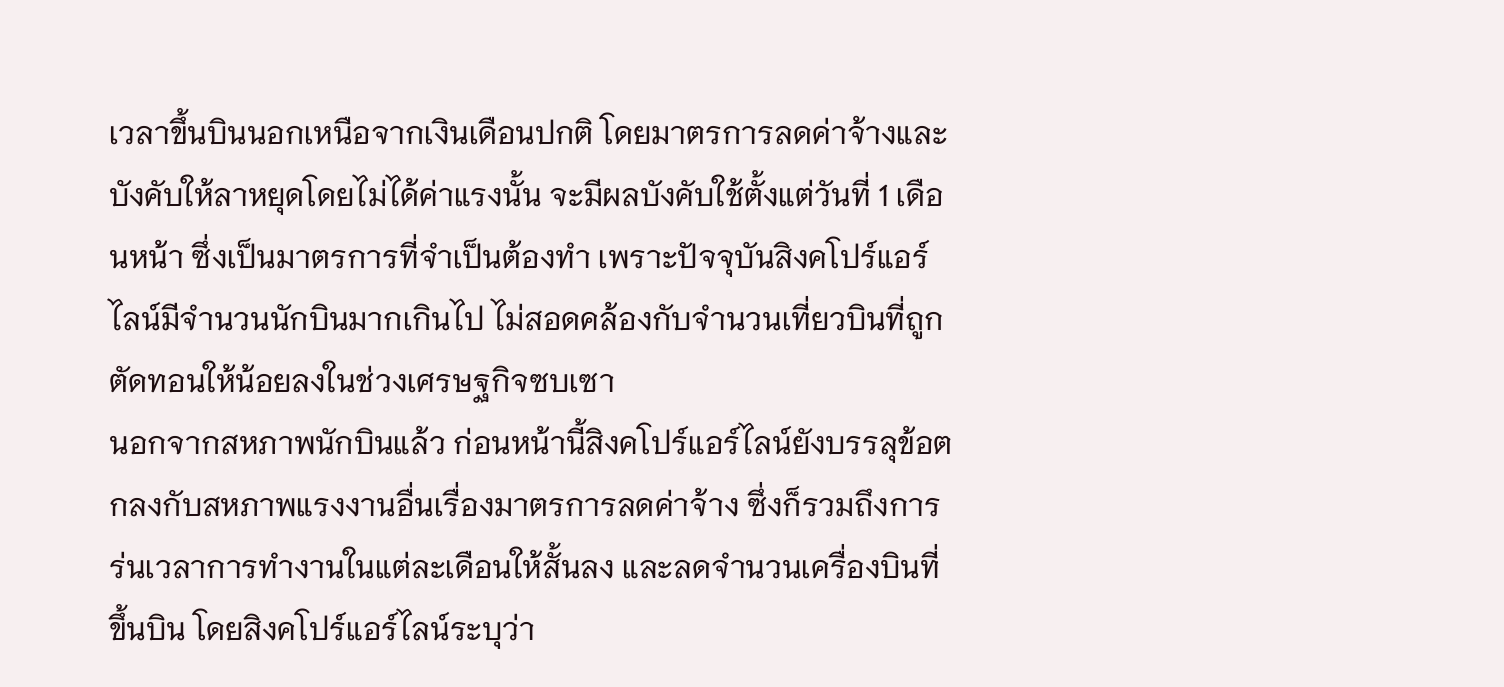เวลาขึ้นบินนอกเหนือจากเงินเดือนปกติ โดยมาตรการลดค่าจ้างและบังคับให้ลาหยุดโดยไม่ได้ค่าแรงนั้น จะมีผลบังคับใช้ตั้งแต่วันที่ 1 เดือนหน้า ซึ่งเป็นมาตรการที่จำเป็นต้องทำ เพราะปัจจุบันสิงคโปร์แอร์ไลน์มีจำนวนนักบินมากเกินไป ไม่สอดคล้องกับจำนวนเที่ยวบินที่ถูกตัดทอนให้น้อยลงในช่วงเศรษฐกิจซบเซา
นอกจากสหภาพนักบินแล้ว ก่อนหน้านี้สิงคโปร์แอร์ไลน์ยังบรรลุข้อตกลงกับสหภาพแรงงานอื่นเรื่องมาตรการลดค่าจ้าง ซึ่งก็รวมถึงการร่นเวลาการทำงานในแต่ละเดือนให้สั้นลง และลดจำนวนเครื่องบินที่ขึ้นบิน โดยสิงคโปร์แอร์ไลน์ระบุว่า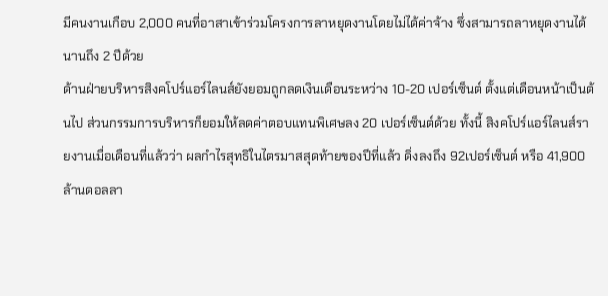มีคนงานเกือบ 2,000 คนที่อาสาเข้าร่วมโครงการลาหยุดงานโดยไม่ได้ค่าจ้าง ซึ่งสามารถลาหยุดงานได้นานถึง 2 ปีด้วย
ด้านฝ่ายบริหารสิงคโปร์แอร์ไลนส์ยังยอมถูกลดเงินเดือนระหว่าง 10-20 เปอร์เซ็นต์ ตั้งแต่เดือนหน้าเป็นต้นไป ส่วนกรรมการบริหารก็ยอมให้ลดค่าตอบแทนพิเศษลง 20 เปอร์เซ็นต์ด้วย ทั้งนี้ สิงคโปร์แอร์ไลนส์รายงานเมื่อเดือนที่แล้วว่า ผลกำไรสุทธิในไตรมาสสุดท้ายของปีที่แล้ว ดิ่งลงถึง 92เปอร์เซ็นต์ หรือ 41,900 ล้านดอลลา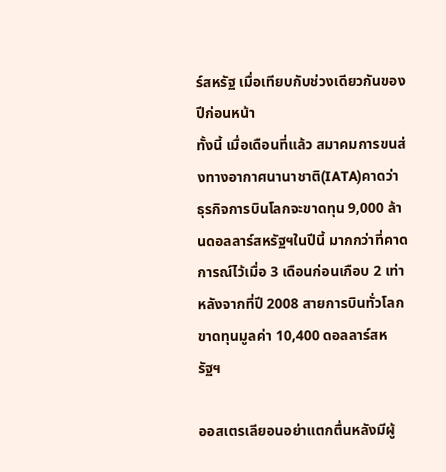ร์สหรัฐ เมื่อเทียบกับช่วงเดียวกันของปีก่อนหน้า
ทั้งนี้ เมื่อเดือนที่แล้ว สมาคมการขนส่งทางอากาศนานาชาติ(IATA)คาดว่า ธุรกิจการบินโลกจะขาดทุน 9,000 ล้านดอลลาร์สหรัฐฯในปีนี้ มากกว่าที่คาดการณ์ไว้เมื่อ 3 เดือนก่อนเกือบ 2 เท่า หลังจากที่ปี 2008 สายการบินทั่วโลกขาดทุนมูลค่า 10,400 ดอลลาร์สหรัฐฯ

ออสเตรเลียอนอย่าแตกตื่นหลังมีผู้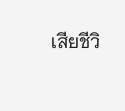เสียชีวิ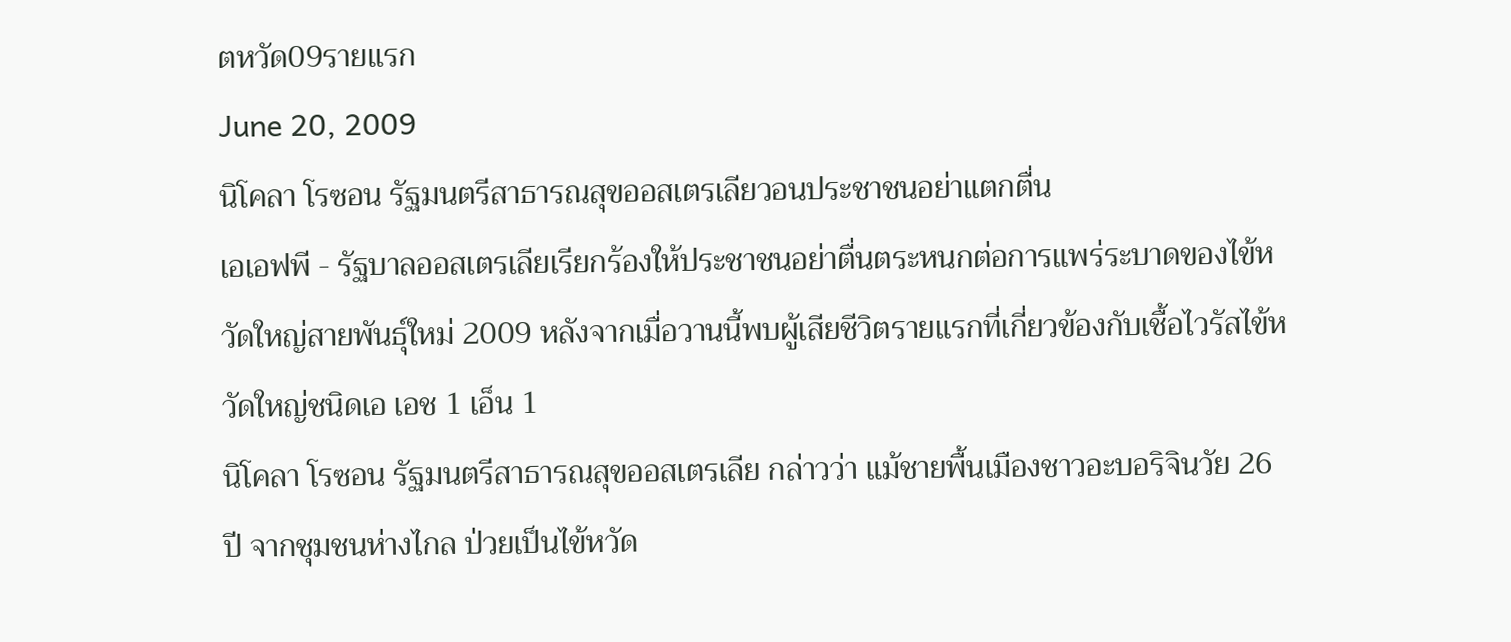ตหวัด09รายแรก
June 20, 2009
นิโคลา โรซอน รัฐมนตรีสาธารณสุขออสเตรเลียวอนประชาชนอย่าแตกตื่น
เอเอฟพี - รัฐบาลออสเตรเลียเรียกร้องให้ประชาชนอย่าตื่นตระหนกต่อการแพร่ระบาดของไข้หวัดใหญ่สายพันธุ์ใหม่ 2009 หลังจากเมื่อวานนี้พบผู้เสียชีวิตรายแรกที่เกี่ยวข้องกับเชื้อไวรัสไข้หวัดใหญ่ชนิดเอ เอช 1 เอ็น 1
นิโคลา โรซอน รัฐมนตรีสาธารณสุขออสเตรเลีย กล่าวว่า แม้ชายพื้นเมืองชาวอะบอริจินวัย 26 ปี จากชุมชนห่างไกล ป่วยเป็นไข้หวัด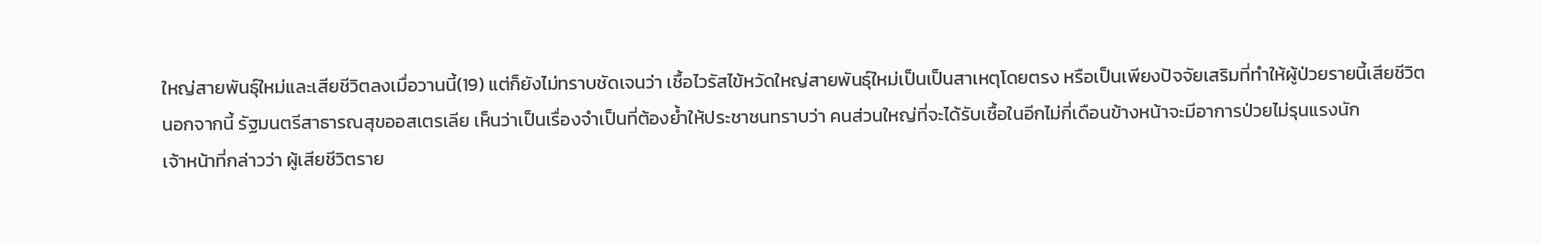ใหญ่สายพันธุ์ใหม่และเสียชีวิตลงเมื่อวานนี้(19) แต่ก็ยังไม่ทราบชัดเจนว่า เชื้อไวรัสไข้หวัดใหญ่สายพันธุ์ใหม่เป็นเป็นสาเหตุโดยตรง หรือเป็นเพียงปัจจัยเสริมที่ทำให้ผู้ป่วยรายนี้เสียชีวิต
นอกจากนี้ รัฐมนตรีสาธารณสุขออสเตรเลีย เห็นว่าเป็นเรื่องจำเป็นที่ต้องย้ำให้ประชาชนทราบว่า คนส่วนใหญ่ที่จะได้รับเชื้อในอีกไม่กี่เดือนข้างหน้าจะมีอาการป่วยไม่รุนแรงนัก
เจ้าหน้าที่กล่าวว่า ผู้เสียชีวิตราย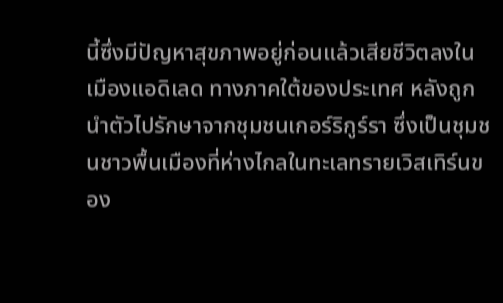นี้ซึ่งมีปัญหาสุขภาพอยู่ก่อนแล้วเสียชีวิตลงในเมืองแอดิเลด ทางภาคใต้ของประเทศ หลังถูกนำตัวไปรักษาจากชุมชนเกอร์ริกูร์รา ซึ่งเป็นชุมชนชาวพื้นเมืองที่ห่างไกลในทะเลทรายเวิสเทิร์นของ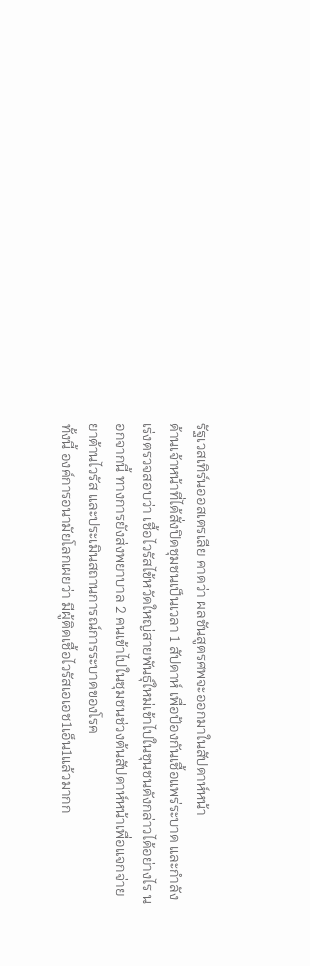รัฐเวสเทิร์นออสเตรเลีย คาดว่า ผลชันสูตรศพจะออกมาในสัปดาห์หน้า
ด้านเจ้าหน้าที่ได้สั่งปิดชุมชนเป็นเวลา 1 สัปดาห์ เพื่อป้องกันเชื้อแพร่ระบาด และกำลังเร่งตรวจสอบว่า เชื้อไวรัสไข้หวัดใหญ่สายพันธุ์ใหม่เข้าไปในชุนชนดังกล่าวได้อย่างไร นอกจากนี้ ทางการยังส่งพยาบาล 2 คนเข้าไปในชุมชนช่วงต้นสัปดาห์หน้าเพื่อแจกจ่ายยาต้านไวรัส และประเมินสถานการณ์การระบาดของโรค
ทั้งนี้ องค์การอนามัยโลกเผยว่า มีผู้ติดเชื้อไวรัสเอเอช1เอ็น1แล้วมากก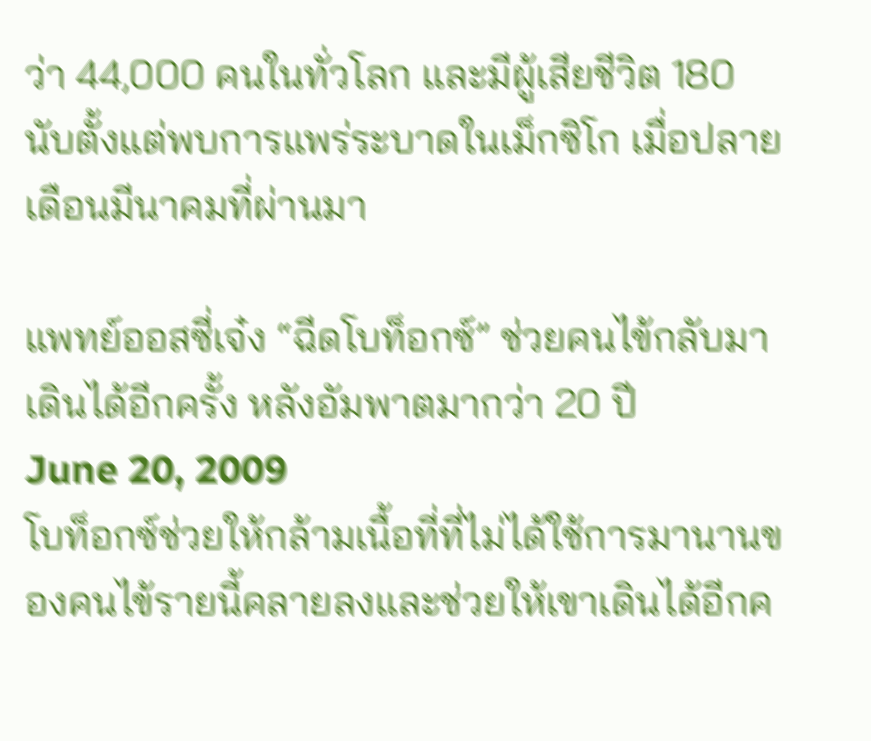ว่า 44,000 คนในทั่วโลก และมีผู้เสียชีวิต 180 นับตั้งแต่พบการแพร่ระบาดในเม็กซิโก เมื่อปลายเดือนมีนาคมที่ผ่านมา

แพทย์ออสซี่เจ๋ง “ฉีดโบท็อกซ์” ช่วยคนไข้กลับมาเดินได้อีกครั้ง หลังอัมพาตมากว่า 20 ปี
June 20, 2009
โบท็อกซ์ช่วยให้กล้ามเนื้อที่ที่ไม่ได้ใช้การมานานของคนไข้รายนี้คลายลงและช่วยให้เขาเดินได้อีกค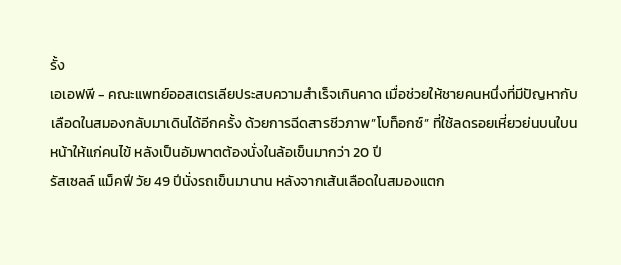รั้ง
เอเอฟพี - คณะแพทย์ออสเตรเลียประสบความสำเร็จเกินคาด เมื่อช่วยให้ชายคนหนึ่งที่มีปัญหากับเลือดในสมองกลับมาเดินได้อีกครั้ง ด้วยการฉีดสารชีวภาพ”โบท็อกซ์” ที่ใช้ลดรอยเหี่ยวย่นบนใบนหน้าให้แก่คนไข้ หลังเป็นอัมพาตต้องนั่งในล้อเข็นมากว่า 20 ปี
รัสเซลล์ แม็คฟี วัย 49 ปีนั่งรถเข็นมานาน หลังจากเส้นเลือดในสมองแตก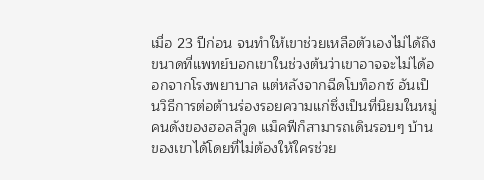เมื่อ 23 ปีก่อน จนทำให้เขาช่วยเหลือตัวเองไม่ได้ถึงขนาดที่แพทย์บอกเขาในช่วงต้นว่าเขาอาจจะไม่ได้ออกจากโรงพยาบาล แต่หลังจากฉีดโบท็อกซ์ อันเป็นวิธีการต่อต้านร่องรอยความแก่ซึ่งเป็นที่นิยมในหมู่คนดังของฮอลลีวูด แม็คฟีก็สามารถเดินรอบๆ บ้านของเขาได้โดยที่ไม่ต้องให้ใครช่วย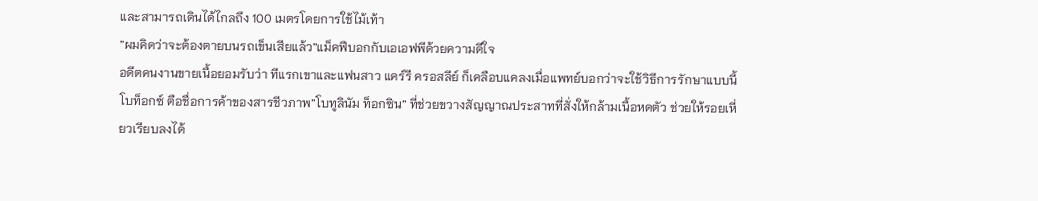และสามารถเดินได้ไกลถึง 100 เมตรโดยการใช้ไม้เท้า
”ผมคิดว่าจะต้องตายบนรถเข็นเสียแล้ว”แม็คฟีบอกกับเอเอฟพีด้วยความดีใจ
อดีตคนงานขายเนื้อยอมรับว่า ทีแรกเขาและแฟนสาว แคร์รี ครอสลีย์ ก็เคลือบแคลงเมื่อแพทย์บอกว่าจะใช้วิธีการรักษาแบบนี้
โบท็อกซ์ ตือชื่อการค้าของสารชีวภาพ”โบทูลินัม ท็อกซิน” ที่ช่วยขวางสัญญาณประสาทที่สั่งให้กล้ามเนื้อหดตัว ช่วยให้รอยเหี่ยวเรียบลงได้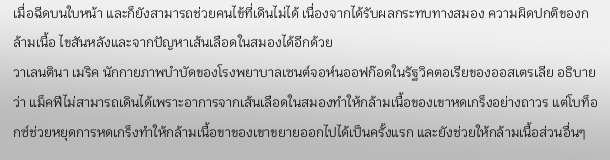เมื่อฉีดบนใบหน้า และก็ยังสามารถช่วยคนไข้ที่เดินไม่ได้ เนื่องจากได้รับผลกระทบทางสมอง ความผิดปกติของกล้ามเนื้อ ไขสันหลังและจากปัญหาเส้นเลือดในสมองได้อีกด้วย
วาเลนตินา เมริค นักกายภาพบำบัดของโรงพยาบาลเซนต์จอห์นออฟก๊อดในรัฐวิคตอเรียของออสเตรเลีย อธิบายว่า แม็คฟีไม่สามารถเดินได้เพราะอาการจากเส้นเลือดในสมองทำให้กล้ามเนื้อของเขาหดเกร็งอย่างถาวร แต่โบท็อกซ์ช่วยหยุดการหดเกร็งทำให้กล้ามเนื้อขาของเขาขยายออกไปได้เป็นครั้งแรก และยังช่วยให้กล้ามเนื้อส่วนอื่นๆ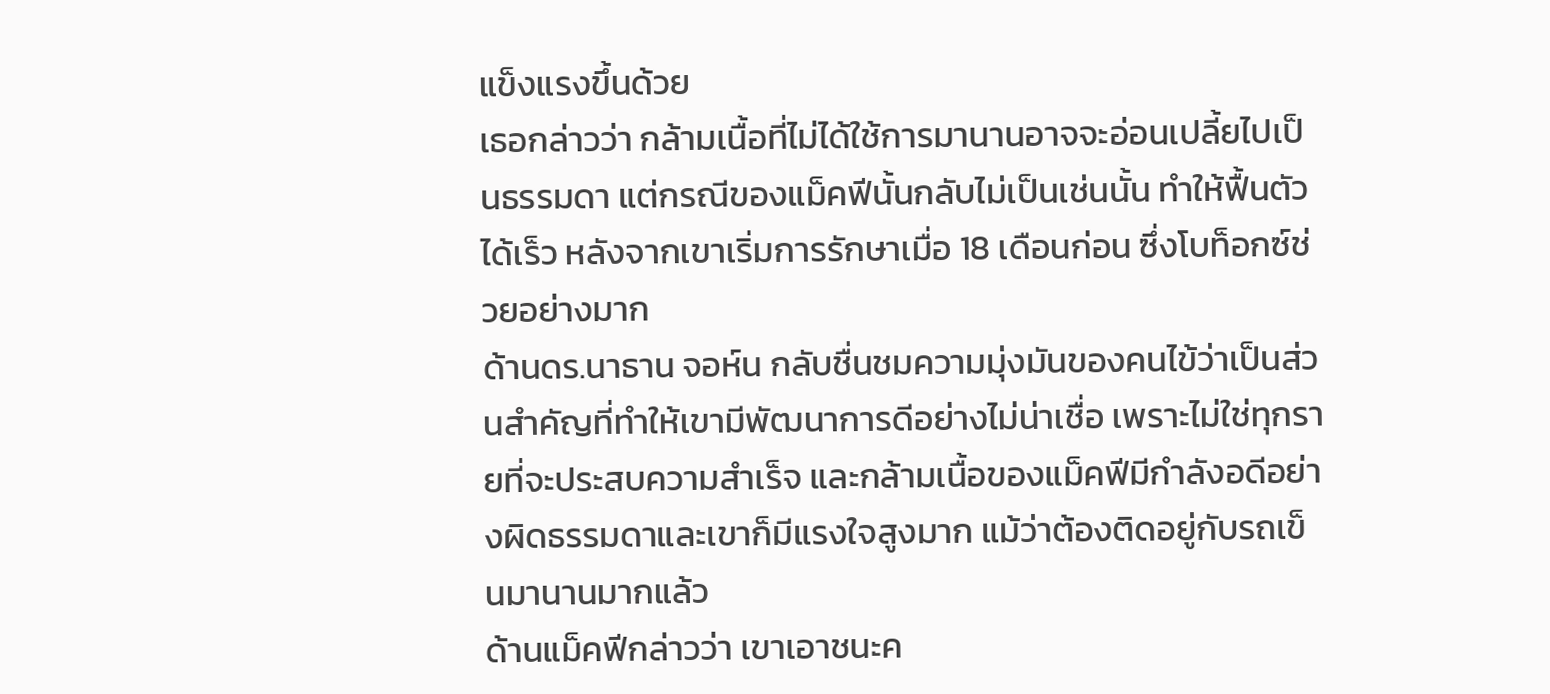แข็งแรงขึ้นด้วย
เธอกล่าวว่า กล้ามเนื้อที่ไม่ได้ใช้การมานานอาจจะอ่อนเปลี้ยไปเป็นธรรมดา แต่กรณีของแม็คฟีนั้นกลับไม่เป็นเช่นนั้น ทำให้ฟื้นตัวได้เร็ว หลังจากเขาเริ่มการรักษาเมื่อ 18 เดือนก่อน ซึ่งโบท็อกซ์ช่วยอย่างมาก
ด้านดร.นาธาน จอห์น กลับชื่นชมความมุ่งมันของคนไข้ว่าเป็นส่วนสำคัญที่ทำให้เขามีพัฒนาการดีอย่างไม่น่าเชื่อ เพราะไม่ใช่ทุกรายที่จะประสบความสำเร็จ และกล้ามเนื้อของแม็คฟีมีกำลังอดีอย่างผิดธรรมดาและเขาก็มีแรงใจสูงมาก แม้ว่าต้องติดอยู่กับรถเข็นมานานมากแล้ว
ด้านแม็คฟีกล่าวว่า เขาเอาชนะค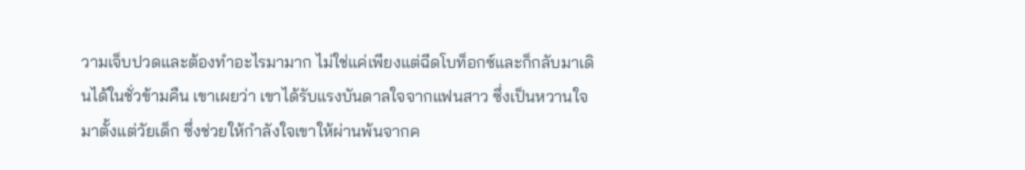วามเจ็บปวดและต้องทำอะไรมามาก ไม่ใช่แค่เพียงแต่ฉีดโบท็อกซ์และก็กลับมาเดินได้ในชั่วข้ามคืน เขาเผยว่า เขาได้รับแรงบันดาลใจจากแฟนสาว ซึ่งเป็นหวานใจมาตั้งแต่วัยเด็ก ซึ่งช่วยให้กำลังใจเขาให้ผ่านพ้นจากค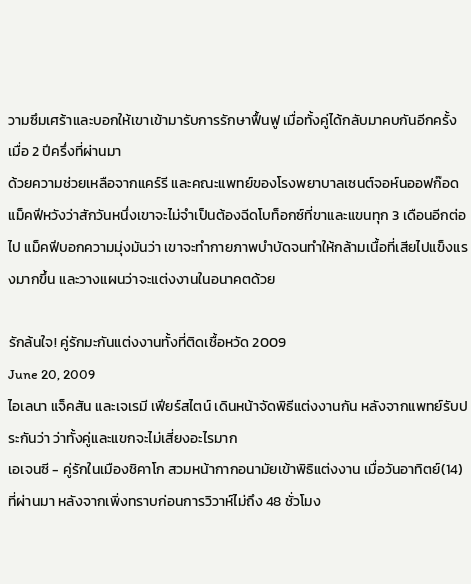วามซึมเศร้าและบอกให้เขาเข้ามารับการรักษาฟื้นฟู เมื่อทั้งคู่ได้กลับมาคบกันอีกครั้ง เมื่อ 2 ปีครึ่งที่ผ่านมา
ด้วยความช่วยเหลือจากแคร์รี และคณะแพทย์ของโรงพยาบาลเซนต์จอห์นออฟก๊อด แม็คฟีหวังว่าสักวันหนึ่งเขาจะไม่จำเป็นต้องฉีดโบท็อกซ์ที่ขาและแขนทุก 3 เดือนอีกต่อไป แม็คฟีบอกความมุ่งมันว่า เขาจะทำกายภาพบำบัดจนทำให้กล้ามเนื้อที่เสียไปแข็งแรงมากขึ้น และวางแผนว่าจะแต่งงานในอนาคตด้วย

รักล้นใจ! คู่รักมะกันแต่งงานทั้งที่ติดเชื้อหวัด 2009
June 20, 2009
ไอเลนา แจ็คสัน และเจเรมี เฟียร์สไตน์ เดินหน้าจัดพิธีแต่งงานกัน หลังจากแพทย์รับประกันว่า ว่าทั้งคู่และแขกจะไม่เสี่ยงอะไรมาก
เอเจนซี - คู่รักในเมืองชิคาโก สวมหน้ากากอนามัยเข้าพิธิแต่งงาน เมื่อวันอาทิตย์(14) ที่ผ่านมา หลังจากเพิ่งทราบก่อนการวิวาห์ไม่ถึง 48 ชั่วโมง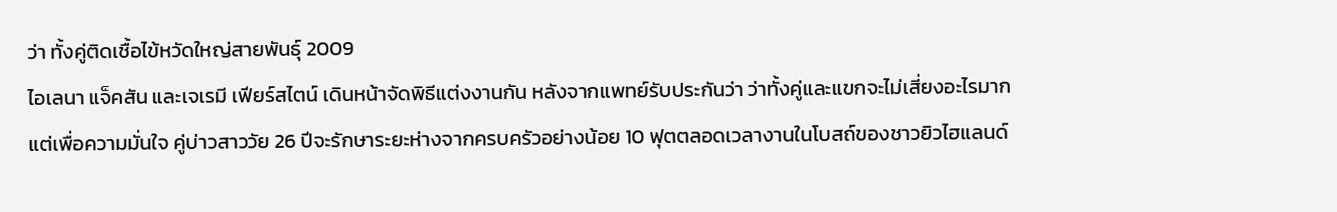ว่า ทั้งคู่ติดเชื้อไข้หวัดใหญ่สายพันธุ์ 2009
ไอเลนา แจ็คสัน และเจเรมี เฟียร์สไตน์ เดินหน้าจัดพิธีแต่งงานกัน หลังจากแพทย์รับประกันว่า ว่าทั้งคู่และแขกจะไม่เสี่ยงอะไรมาก
แต่เพื่อความมั่นใจ คู่บ่าวสาววัย 26 ปีจะรักษาระยะห่างจากครบครัวอย่างน้อย 10 ฟุตตลอดเวลางานในโบสถ์ของชาวยิวไฮแลนด์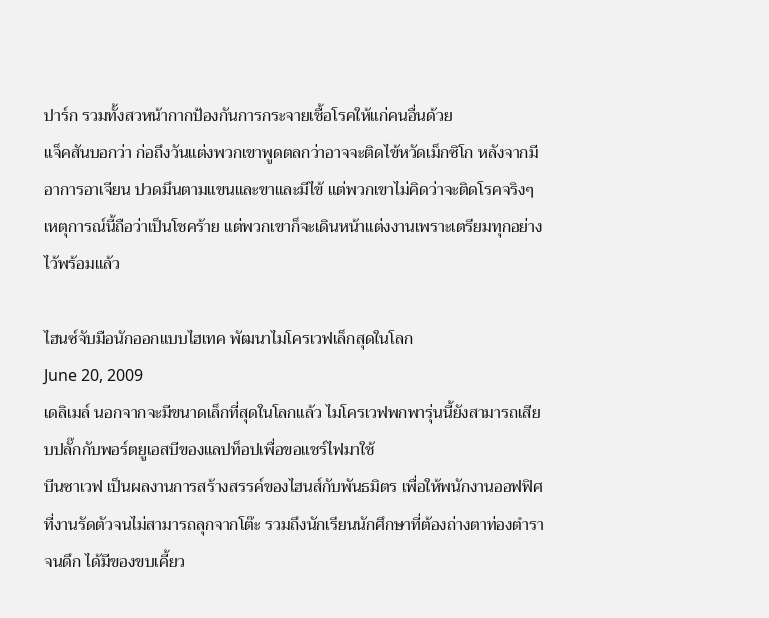ปาร์ก รวมทั้งสวหน้ากากป้องกันการกระจายเชื้อโรคให้แก่คนอื่นด้วย
แจ็คสันบอกว่า ก่อถึงวันแต่งพวกเขาพูดตลกว่าอาจจะติดไข้หวัดเม็กซิโก หลังจากมีอาการอาเจียน ปวดมึนตามแขนและขาและมีไข้ แต่พวกเขาไม่คิดว่าจะติดโรคจริงๆ เหตุการณ์นี้ถือว่าเป็นโชคร้าย แต่พวกเขาก็จะเดินหน้าแต่งงานเพราะเตรียมทุกอย่างไว้พร้อมแล้ว

ไฮนซ์จับมือนักออกแบบไฮเทค พัฒนาไมโครเวฟเล็กสุดในโลก
June 20, 2009
เดลิเมล์ นอกจากจะมีขนาดเล็กที่สุดในโลกแล้ว ไมโครเวฟพกพารุ่นนี้ยังสามารถเสียบปลั๊กกับพอร์ตยูเอสบีของแลปท็อปเพื่อขอแชร์ไฟมาใช้
บีนซาเวฟ เป็นผลงานการสร้างสรรค์ของไฮนส์กับพันธมิตร เพื่อให้พนักงานออฟฟิศที่งานรัดตัวจนไม่สามารถลุกจากโต๊ะ รวมถึงนักเรียนนักศึกษาที่ต้องถ่างตาท่องตำราจนดึก ได้มีของขบเคี้ยว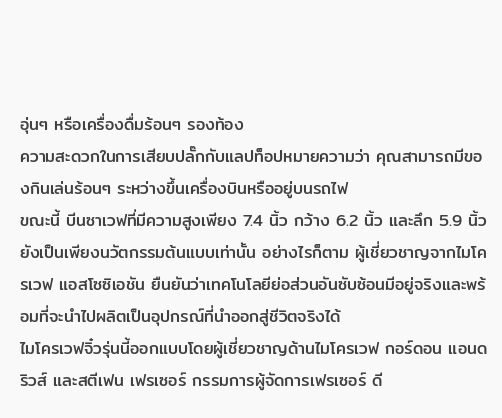อุ่นๆ หรือเครื่องดื่มร้อนๆ รองท้อง
ความสะดวกในการเสียบปลั๊กกับแลปท็อปหมายความว่า คุณสามารถมีของกินเล่นร้อนๆ ระหว่างขึ้นเครื่องบินหรืออยู่บนรถไฟ
ขณะนี้ บีนซาเวฟที่มีความสูงเพียง 7.4 นิ้ว กว้าง 6.2 นิ้ว และลึก 5.9 นิ้ว ยังเป็นเพียงนวัตกรรมต้นแบบเท่านั้น อย่างไรก็ตาม ผู้เชี่ยวชาญจากไมโครเวฟ แอสโซซิเอชัน ยืนยันว่าเทคโนโลยีย่อส่วนอันซับซ้อนมีอยู่จริงและพร้อมที่จะนำไปผลิตเป็นอุปกรณ์ที่นำออกสู่ชีวิตจริงได้
ไมโครเวฟจิ๋วรุ่นนี้ออกแบบโดยผู้เชี่ยวชาญด้านไมโครเวฟ กอร์ดอน แอนดริวส์ และสตีเฟน เฟรเซอร์ กรรมการผู้จัดการเฟรเซอร์ ดี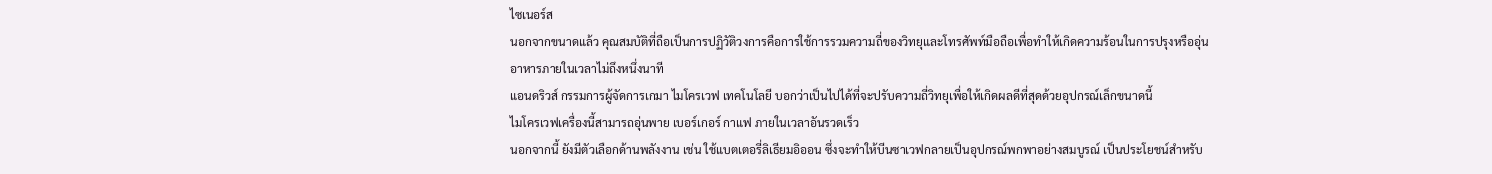ไซเนอร์ส
นอกจากขนาดแล้ว คุณสมบัติที่ถือเป็นการปฏิวัติวงการคือการใช้การรวมความถี่ของวิทยุและโทรศัพท์มือถือเพื่อทำให้เกิดความร้อนในการปรุงหรืออุ่นอาหารภายในเวลาไม่ถึงหนึ่งนาที
แอนดริวส์ กรรมการผู้จัดการเกมา ไมโครเวฟ เทคโนโลยี บอกว่าเป็นไปได้ที่จะปรับความถี่วิทยุเพื่อให้เกิดผลดีที่สุดด้วยอุปกรณ์เล็กขนาดนี้
ไมโครเวฟเครื่องนี้สามารถอุ่นพาย เบอร์เกอร์ กาแฟ ภายในเวลาอันรวดเร็ว
นอกจากนี้ ยังมีตัวเลือกด้านพลังงาน เช่น ใช้แบตเตอรี่ลิเธียมอิออน ซึ่งจะทำให้บีนซาเวฟกลายเป็นอุปกรณ์พกพาอย่างสมบูรณ์ เป็นประโยชน์สำหรับ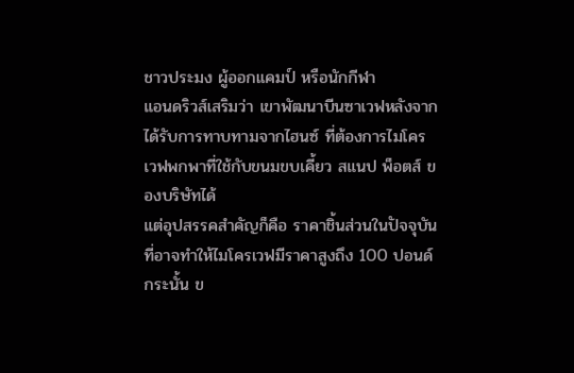ชาวประมง ผู้ออกแคมป์ หรือนักกีฬา
แอนดริวส์เสริมว่า เขาพัฒนาบีนซาเวฟหลังจากได้รับการทาบทามจากไฮนซ์ ที่ต้องการไมโครเวฟพกพาที่ใช้กับขนมขบเคี้ยว สแนป พ็อตส์ ของบริษัทได้
แต่อุปสรรคสำคัญก็คือ ราคาชิ้นส่วนในปัจจุบันที่อาจทำให้ไมโครเวฟมีราคาสูงถึง 100 ปอนด์
กระนั้น ข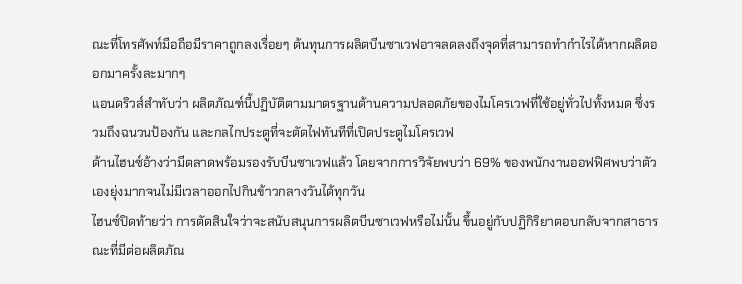ณะที่โทรศัพท์มือถือมีราคาถูกลงเรื่อยๆ ต้นทุนการผลิตบีนซาเวฟอาจลดลงถึงจุดที่สามารถทำกำไรได้หากผลิตออกมาครั้งละมากๆ
แอนดริวส์สำทับว่า ผลิตภัณฑ์นี้ปฏิบัติตามมาตรฐานด้านความปลอดภัยของไมโครเวฟที่ใช้อยู่ทั่วไปทั้งหมด ซึ่งรวมถึงฉนวนป้องกัน และกลไกประตูที่จะตัดไฟทันทีที่เปิดประตูไมโครเวฟ
ด้านไฮนซ์อ้างว่ามีตลาดพร้อมรองรับบีนซาเวฟแล้ว โดยจากการวิจัยพบว่า 69% ของพนักงานออฟฟิศพบว่าตัวเองยุ่งมากจนไม่มีเวลาออกไปกินข้าวกลางวันได้ทุกวัน
ไฮนซ์ปิดท้ายว่า การตัดสินใจว่าจะสนับสนุนการผลิตบีนซาเวฟหรือไม่นั้น ขึ้นอยู่กับปฏิกิริยาตอบกลับจากสาธารณะที่มีต่อผลิตภัณ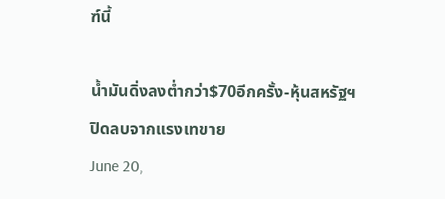ฑ์นี้

น้ำมันดิ่งลงต่ำกว่า$70อีกครั้ง-หุ้นสหรัฐฯปิดลบจากแรงเทขาย
June 20,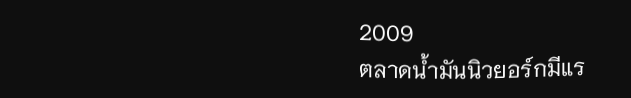2009
ตลาดน้ำมันนิวยอร์กมีแร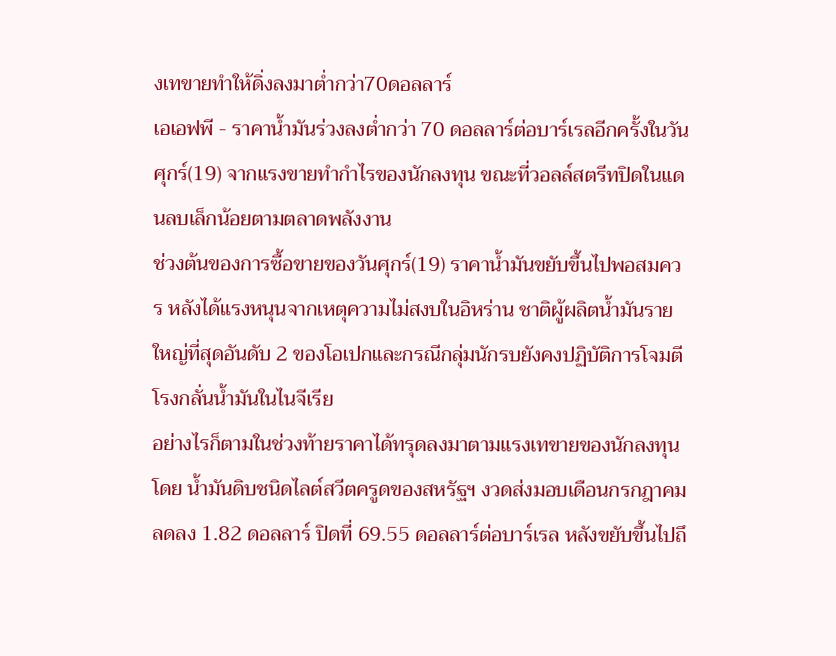งเทขายทำให้ดิ่งลงมาต่ำกว่า70ดอลลาร์
เอเอฟพี - ราคาน้ำมันร่วงลงต่ำกว่า 70 ดอลลาร์ต่อบาร์เรลอีกครั้งในวันศุกร์(19) จากแรงขายทำกำไรของนักลงทุน ขณะที่วอลล์สตรีทปิดในแดนลบเล็กน้อยตามตลาดพลังงาน
ช่วงต้นของการซื้อขายของวันศุกร์(19) ราคาน้ำมันขยับขึ้นไปพอสมควร หลังได้แรงหนุนจากเหตุความไม่สงบในอิหร่าน ชาติผู้ผลิตน้ำมันรายใหญ่ที่สุดอันดับ 2 ของโอเปกและกรณีกลุ่มนักรบยังคงปฏิบัติการโจมตีโรงกลั่นน้ำมันในไนจีเรีย
อย่างไรก็ตามในช่วงท้ายราคาได้ทรุดลงมาตามแรงเทขายของนักลงทุน โดย น้ำมันดิบชนิดไลต์สวีตครูดของสหรัฐฯ งวดส่งมอบเดือนกรกฎาคม ลดลง 1.82 ดอลลาร์ ปิดที่ 69.55 ดอลลาร์ต่อบาร์เรล หลังขยับขึ้นไปถึ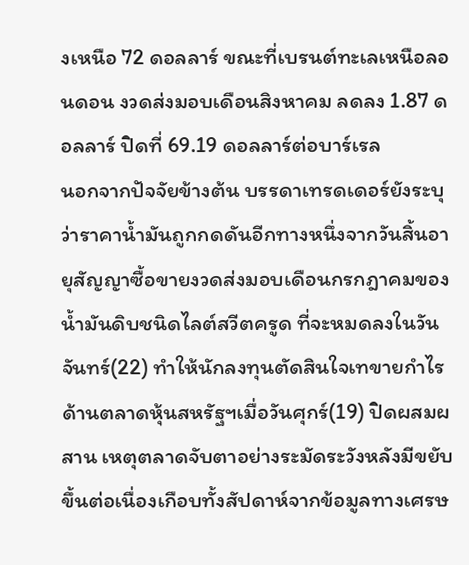งเหนือ 72 ดอลลาร์ ขณะที่เบรนต์ทะเลเหนือลอนดอน งวดส่งมอบเดือนสิงหาคม ลดลง 1.87 ดอลลาร์ ปิดที่ 69.19 ดอลลาร์ต่อบาร์เรล
นอกจากปัจจัยข้างต้น บรรดาเทรดเดอร์ยังระบุว่าราคาน้ำมันถูกกดดันอีกทางหนึ่งจากวันสิ้นอายุสัญญาซื้อขายงวดส่งมอบเดือนกรกฎาคมของน้ำมันดิบชนิดไลต์สวีตครูด ที่จะหมดลงในวันจันทร์(22) ทำให้นักลงทุนตัดสินใจเทขายกำไร
ด้านตลาดหุ้นสหรัฐฯเมื่อวันศุกร์(19) ปิดผสมผสาน เหตุตลาดจับตาอย่างระมัดระวังหลังมีขยับขึ้นต่อเนื่องเกือบทั้งสัปดาห์จากข้อมูลทางเศรษ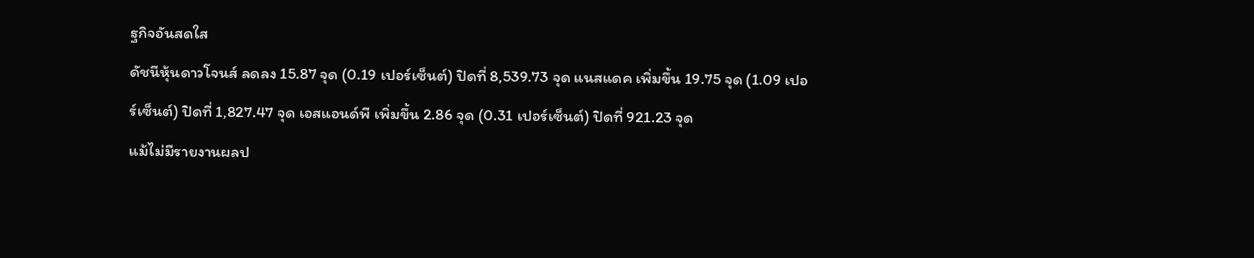ฐกิจอันสดใส
ดัชนีหุ้นดาวโจนส์ ลดลง 15.87 จุด (0.19 เปอร์เซ็นต์) ปิดที่ 8,539.73 จุด แนสแดค เพิ่มขึ้น 19.75 จุด (1.09 เปอร์เซ็นต์) ปิดที่ 1,827.47 จุด เอสแอนด์พี เพิ่มขึ้น 2.86 จุด (0.31 เปอร์เซ็นต์) ปิดที่ 921.23 จุด
แม้ไม่มีรายงานผลป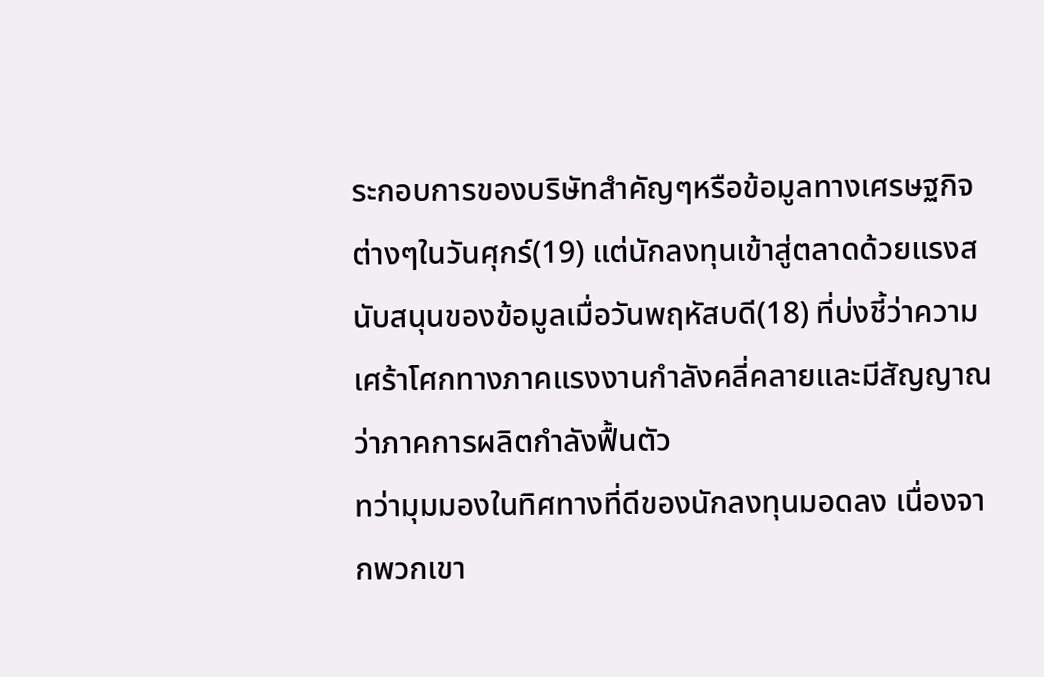ระกอบการของบริษัทสำคัญๆหรือข้อมูลทางเศรษฐกิจต่างๆในวันศุกร์(19) แต่นักลงทุนเข้าสู่ตลาดด้วยแรงสนับสนุนของข้อมูลเมื่อวันพฤหัสบดี(18) ที่บ่งชี้ว่าความเศร้าโศกทางภาคแรงงานกำลังคลี่คลายและมีสัญญาณว่าภาคการผลิตกำลังฟื้นตัว
ทว่ามุมมองในทิศทางที่ดีของนักลงทุนมอดลง เนื่องจากพวกเขา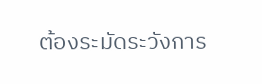ต้องระมัดระวังการ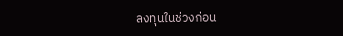ลงทุนในช่วงก่อน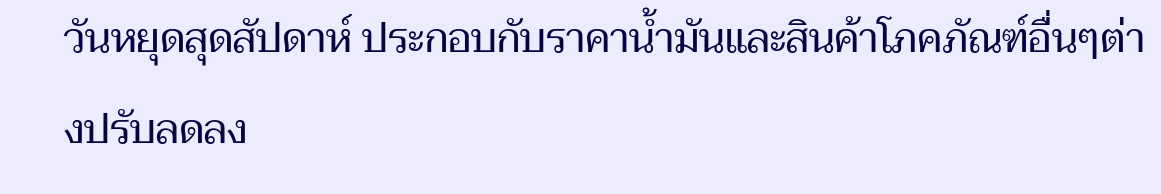วันหยุดสุดสัปดาห์ ประกอบกับราคาน้ำมันและสินค้าโภคภัณฑ์อื่นๆต่างปรับลดลง